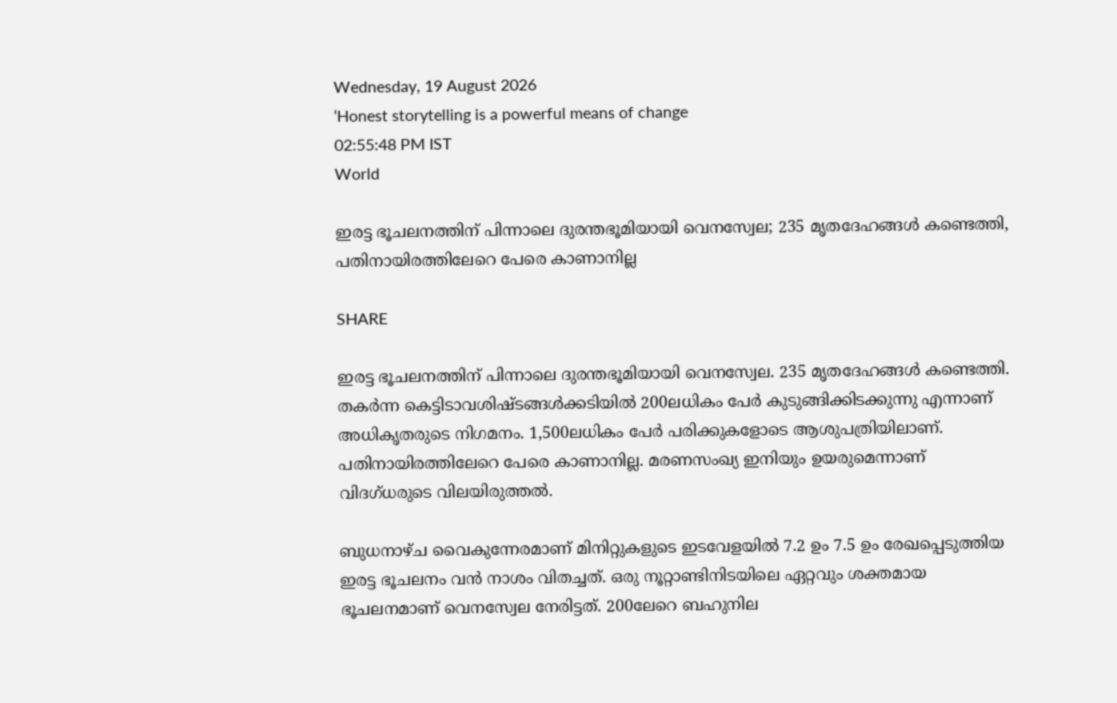Wednesday, 19 August 2026
‘Honest storytelling is a powerful means of change
02:55:48 PM IST
World

ഇരട്ട ഭൂചലനത്തിന് പിന്നാലെ ദുരന്തഭൂമിയായി വെനസ്വേല; 235 മൃതദേഹങ്ങൾ കണ്ടെത്തി, പതിനായിരത്തിലേറെ പേരെ കാണാനില്ല

SHARE

ഇരട്ട ഭൂചലനത്തിന് പിന്നാലെ ദുരന്തഭൂമിയായി വെനസ്വേല. 235 മൃതദേഹങ്ങൾ കണ്ടെത്തി. തകർന്ന കെട്ടിടാവശിഷ്ടങ്ങൾക്കടിയിൽ 200ലധികം പേർ കുടുങ്ങിക്കിടക്കുന്നു എന്നാണ് അധികൃതരുടെ നിഗമനം. 1,500ലധികം പേർ പരിക്കുകളോടെ ആശുപത്രിയിലാണ്. പതിനായിരത്തിലേറെ പേരെ കാണാനില്ല. മരണസംഖ്യ ഇനിയും ഉയരുമെന്നാണ് വിദഗ്ധരുടെ വിലയിരുത്തൽ.

ബുധനാഴ്ച വൈകുന്നേരമാണ് മിനിറ്റുകളുടെ ഇടവേളയിൽ 7.2 ഉം 7.5 ഉം രേഖപ്പെടുത്തിയ ഇരട്ട ഭൂചലനം വൻ നാശം വിതച്ചത്. ഒരു നൂറ്റാണ്ടിനിടയിലെ ഏറ്റവും ശക്തമായ ഭൂചലനമാണ് വെനസ്വേല നേരിട്ടത്. 200ലേറെ ബഹുനില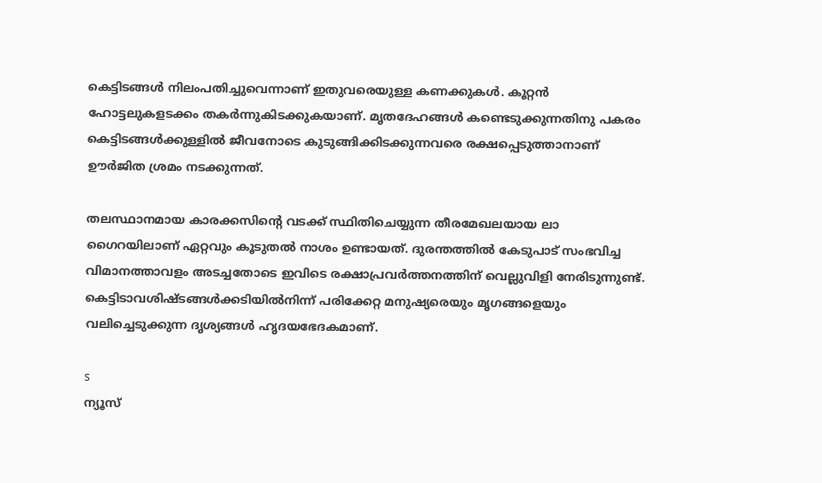കെട്ടിടങ്ങൾ നിലംപതിച്ചുവെന്നാണ് ഇതുവരെയുള്ള കണക്കുകൾ. കൂറ്റൻ ഹോട്ടലുകളടക്കം തകർന്നുകിടക്കുകയാണ്. മൃതദേഹങ്ങൾ കണ്ടെടുക്കുന്നതിനു പകരം കെട്ടിടങ്ങൾക്കുള്ളിൽ ജീവനോടെ കുടുങ്ങിക്കിടക്കുന്നവരെ രക്ഷപ്പെടുത്താനാണ് ഊർജിത ശ്രമം നടക്കുന്നത്.

തലസ്ഥാനമായ കാരക്കസിൻ്റെ വടക്ക് സ്ഥിതിചെയ്യുന്ന തീരമേഖലയായ ലാ ഗൈറയിലാണ് ഏറ്റവും കൂടുതൽ നാശം ഉണ്ടായത്. ദുരന്തത്തിൽ കേടുപാട് സംഭവിച്ച വിമാനത്താവളം അടച്ചതോടെ ഇവിടെ രക്ഷാപ്രവർത്തനത്തിന് വെല്ലുവിളി നേരിടുന്നുണ്ട്. കെട്ടിടാവശിഷ്ടങ്ങൾക്കടിയിൽനിന്ന് പരിക്കേറ്റ മനുഷ്യരെയും മൃഗങ്ങളെയും വലിച്ചെടുക്കുന്ന ദൃശ്യങ്ങൾ ഹൃദയഭേദകമാണ്.

s
ന്യൂസ്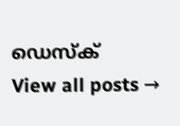ഡെസ്ക്
View all posts →